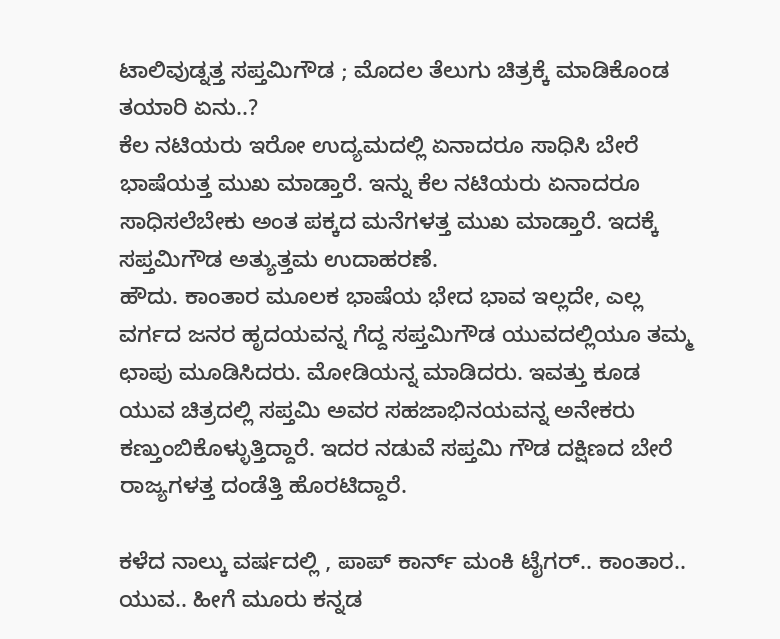ಟಾಲಿವುಡ್ನತ್ತ ಸಪ್ತಮಿಗೌಡ ; ಮೊದಲ ತೆಲುಗು ಚಿತ್ರಕ್ಕೆ ಮಾಡಿಕೊಂಡ ತಯಾರಿ ಏನು..?
ಕೆಲ ನಟಿಯರು ಇರೋ ಉದ್ಯಮದಲ್ಲಿ ಏನಾದರೂ ಸಾಧಿಸಿ ಬೇರೆ ಭಾಷೆಯತ್ತ ಮುಖ ಮಾಡ್ತಾರೆ. ಇನ್ನು ಕೆಲ ನಟಿಯರು ಏನಾದರೂ ಸಾಧಿಸಲೆಬೇಕು ಅಂತ ಪಕ್ಕದ ಮನೆಗಳತ್ತ ಮುಖ ಮಾಡ್ತಾರೆ. ಇದಕ್ಕೆ ಸಪ್ತಮಿಗೌಡ ಅತ್ಯುತ್ತಮ ಉದಾಹರಣೆ.
ಹೌದು. ಕಾಂತಾರ ಮೂಲಕ ಭಾಷೆಯ ಭೇದ ಭಾವ ಇಲ್ಲದೇ, ಎಲ್ಲ ವರ್ಗದ ಜನರ ಹೃದಯವನ್ನ ಗೆದ್ದ ಸಪ್ತಮಿಗೌಡ ಯುವದಲ್ಲಿಯೂ ತಮ್ಮ ಛಾಪು ಮೂಡಿಸಿದರು. ಮೋಡಿಯನ್ನ ಮಾಡಿದರು. ಇವತ್ತು ಕೂಡ ಯುವ ಚಿತ್ರದಲ್ಲಿ ಸಪ್ತಮಿ ಅವರ ಸಹಜಾಭಿನಯವನ್ನ ಅನೇಕರು ಕಣ್ತುಂಬಿಕೊಳ್ಳುತ್ತಿದ್ದಾರೆ. ಇದರ ನಡುವೆ ಸಪ್ತಮಿ ಗೌಡ ದಕ್ಷಿಣದ ಬೇರೆ ರಾಜ್ಯಗಳತ್ತ ದಂಡೆತ್ತಿ ಹೊರಟಿದ್ದಾರೆ.

ಕಳೆದ ನಾಲ್ಕು ವರ್ಷದಲ್ಲಿ , ಪಾಪ್ ಕಾರ್ನ್ ಮಂಕಿ ಟೈಗರ್.. ಕಾಂತಾರ.. ಯುವ.. ಹೀಗೆ ಮೂರು ಕನ್ನಡ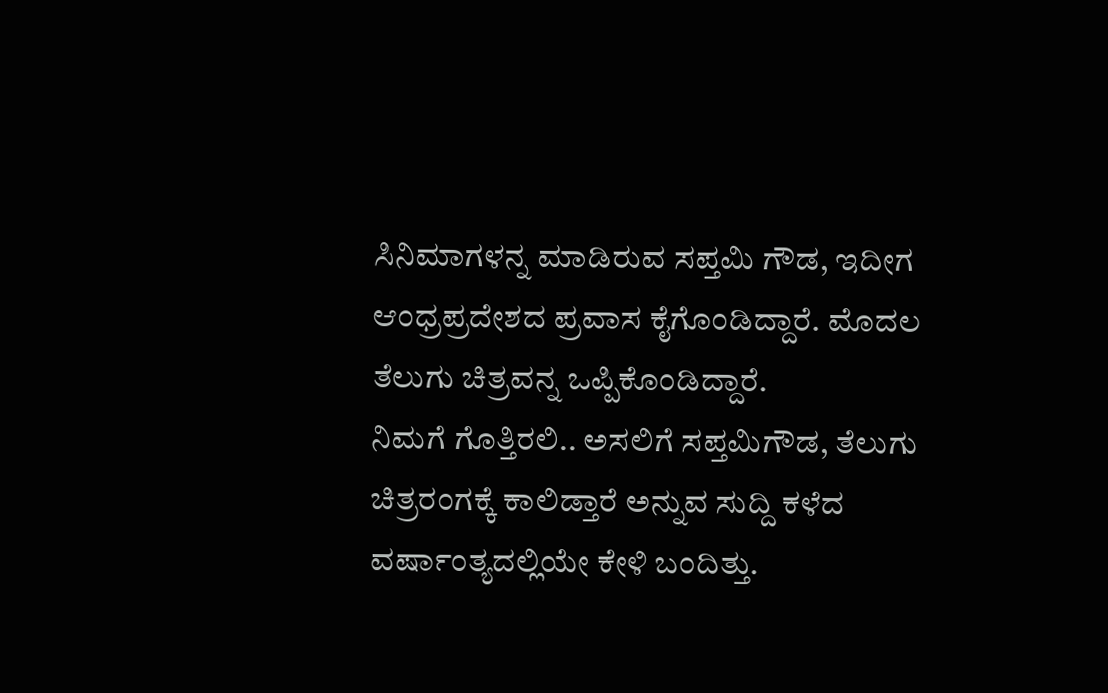ಸಿನಿಮಾಗಳನ್ನ ಮಾಡಿರುವ ಸಪ್ತಮಿ ಗೌಡ, ಇದೀಗ ಆಂಧ್ರಪ್ರದೇಶದ ಪ್ರವಾಸ ಕೈಗೊಂಡಿದ್ದಾರೆ. ಮೊದಲ ತೆಲುಗು ಚಿತ್ರವನ್ನ ಒಪ್ಪಿಕೊಂಡಿದ್ದಾರೆ.
ನಿಮಗೆ ಗೊತ್ತಿರಲಿ.. ಅಸಲಿಗೆ ಸಪ್ತಮಿಗೌಡ, ತೆಲುಗು ಚಿತ್ರರಂಗಕ್ಕೆ ಕಾಲಿಡ್ತಾರೆ ಅನ್ನುವ ಸುದ್ದಿ ಕಳೆದ ವರ್ಷಾಂತ್ಯದಲ್ಲಿಯೇ ಕೇಳಿ ಬಂದಿತ್ತು.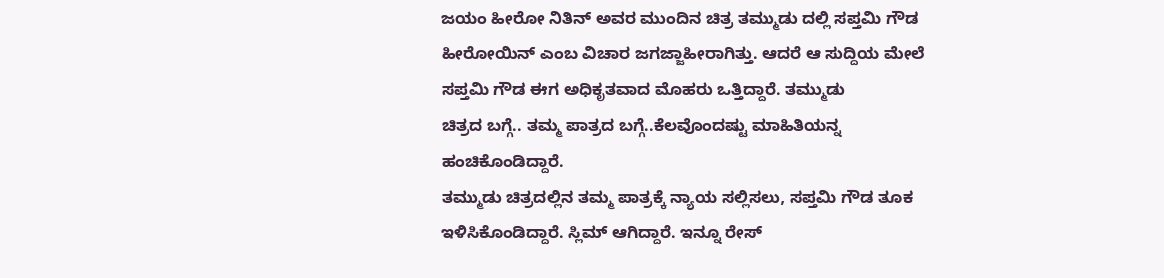ಜಯಂ ಹೀರೋ ನಿತಿನ್ ಅವರ ಮುಂದಿನ ಚಿತ್ರ ತಮ್ಮುಡು ದಲ್ಲಿ ಸಪ್ತಮಿ ಗೌಡ ಹೀರೋಯಿನ್ ಎಂಬ ವಿಚಾರ ಜಗಜ್ಜಾಹೀರಾಗಿತ್ತು. ಆದರೆ ಆ ಸುದ್ದಿಯ ಮೇಲೆ ಸಪ್ತಮಿ ಗೌಡ ಈಗ ಅಧಿಕೃತವಾದ ಮೊಹರು ಒತ್ತಿದ್ದಾರೆ. ತಮ್ಮುಡು
ಚಿತ್ರದ ಬಗ್ಗೆ.. ತಮ್ಮ ಪಾತ್ರದ ಬಗ್ಗೆ..ಕೆಲವೊಂದಷ್ಟು ಮಾಹಿತಿಯನ್ನ ಹಂಚಿಕೊಂಡಿದ್ದಾರೆ.
ತಮ್ಮುಡು ಚಿತ್ರದಲ್ಲಿನ ತಮ್ಮ ಪಾತ್ರಕ್ಕೆ ನ್ಯಾಯ ಸಲ್ಲಿಸಲು, ಸಪ್ತಮಿ ಗೌಡ ತೂಕ ಇಳಿಸಿಕೊಂಡಿದ್ದಾರೆ. ಸ್ಲಿಮ್ ಆಗಿದ್ದಾರೆ. ಇನ್ನೂ ರೇಸ್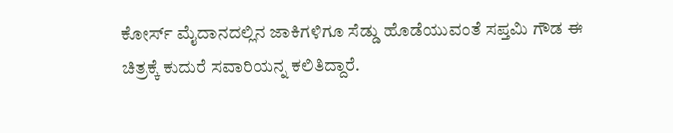ಕೋರ್ಸ್ ಮೈದಾನದಲ್ಲಿನ ಜಾಕಿಗಳಿಗೂ ಸೆಡ್ಡು ಹೊಡೆಯುವಂತೆ ಸಪ್ತಮಿ ಗೌಡ ಈ ಚಿತ್ರಕ್ಕೆ ಕುದುರೆ ಸವಾರಿಯನ್ನ ಕಲಿತಿದ್ದಾರೆ.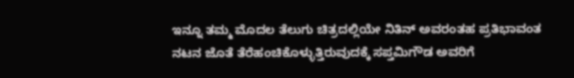ಇನ್ನೂ ತಮ್ಮ ಮೊದಲ ತೆಲುಗು ಚಿತ್ರದಲ್ಲಿಯೇ ನಿತಿನ್ ಅವರಂತಹ ಪ್ರತಿಭಾವಂತ ನಟನ ಜೊತೆ ತೆರೆಹಂಚಿಕೊಳ್ಳುತ್ತಿರುವುದಕ್ಕೆ ಸಪ್ತಮಿಗೌಡ ಅವರಿಗೆ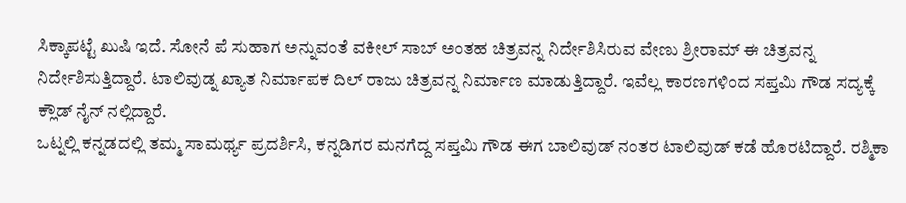ಸಿಕ್ಕಾಪಟ್ಟೆ ಖುಷಿ ಇದೆ. ಸೋನೆ ಪೆ ಸುಹಾಗ ಅನ್ನುವಂತೆ ವಕೀಲ್ ಸಾಬ್ ಅಂತಹ ಚಿತ್ರವನ್ನ ನಿರ್ದೇಶಿಸಿರುವ ವೇಣು ಶ್ರೀರಾಮ್ ಈ ಚಿತ್ರವನ್ನ ನಿರ್ದೇಶಿಸುತ್ತಿದ್ದಾರೆ. ಟಾಲಿವುಡ್ನ ಖ್ಯಾತ ನಿರ್ಮಾಪಕ ದಿಲ್ ರಾಜು ಚಿತ್ರವನ್ನ ನಿರ್ಮಾಣ ಮಾಡುತ್ತಿದ್ದಾರೆ. ಇವೆಲ್ಲ ಕಾರಣಗಳಿಂದ ಸಪ್ತಮಿ ಗೌಡ ಸದ್ಯಕ್ಕೆ ಕ್ಲೌಡ್ ನೈನ್ ನಲ್ಲಿದ್ದಾರೆ.
ಒಟ್ನಲ್ಲಿ ಕನ್ನಡದಲ್ಲಿ ತಮ್ಮ ಸಾಮರ್ಥ್ಯ ಪ್ರದರ್ಶಿಸಿ, ಕನ್ನಡಿಗರ ಮನಗೆದ್ದ ಸಪ್ತಮಿ ಗೌಡ ಈಗ ಬಾಲಿವುಡ್ ನಂತರ ಟಾಲಿವುಡ್ ಕಡೆ ಹೊರಟಿದ್ದಾರೆ. ರಶ್ಮಿಕಾ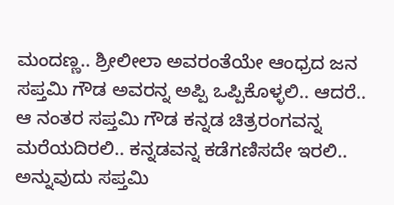ಮಂದಣ್ಣ.. ಶ್ರೀಲೀಲಾ ಅವರಂತೆಯೇ ಆಂಧ್ರದ ಜನ ಸಪ್ತಮಿ ಗೌಡ ಅವರನ್ನ ಅಪ್ಪಿ ಒಪ್ಪಿಕೊಳ್ಳಲಿ.. ಆದರೆ.. ಆ ನಂತರ ಸಪ್ತಮಿ ಗೌಡ ಕನ್ನಡ ಚಿತ್ರರಂಗವನ್ನ ಮರೆಯದಿರಲಿ.. ಕನ್ನಡವನ್ನ ಕಡೆಗಣಿಸದೇ ಇರಲಿ.. ಅನ್ನುವುದು ಸಪ್ತಮಿ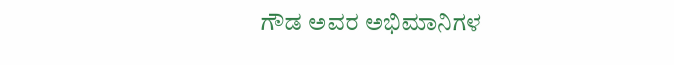ಗೌಡ ಅವರ ಅಭಿಮಾನಿಗಳ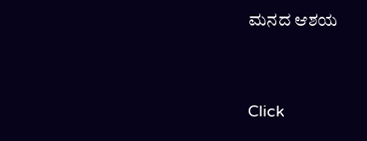ಮನದ ಆಶಯ


Click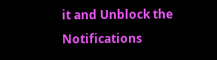it and Unblock the Notifications